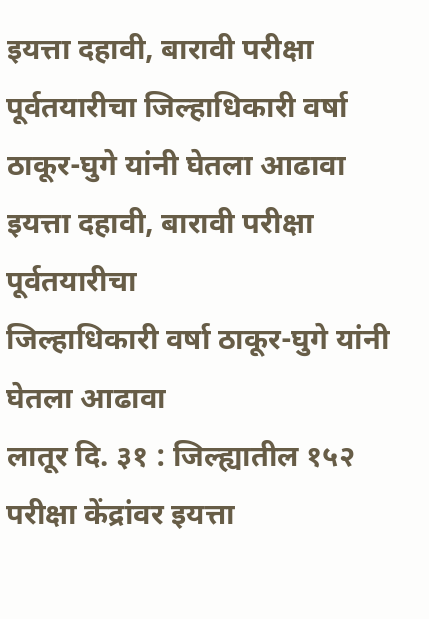इयत्ता दहावी, बारावी परीक्षा पूर्वतयारीचा जिल्हाधिकारी वर्षा ठाकूर-घुगे यांनी घेतला आढावा
इयत्ता दहावी, बारावी परीक्षा पूर्वतयारीचा
जिल्हाधिकारी वर्षा ठाकूर-घुगे यांनी घेतला आढावा
लातूर दि. ३१ : जिल्ह्यातील १५२ परीक्षा केंद्रांवर इयत्ता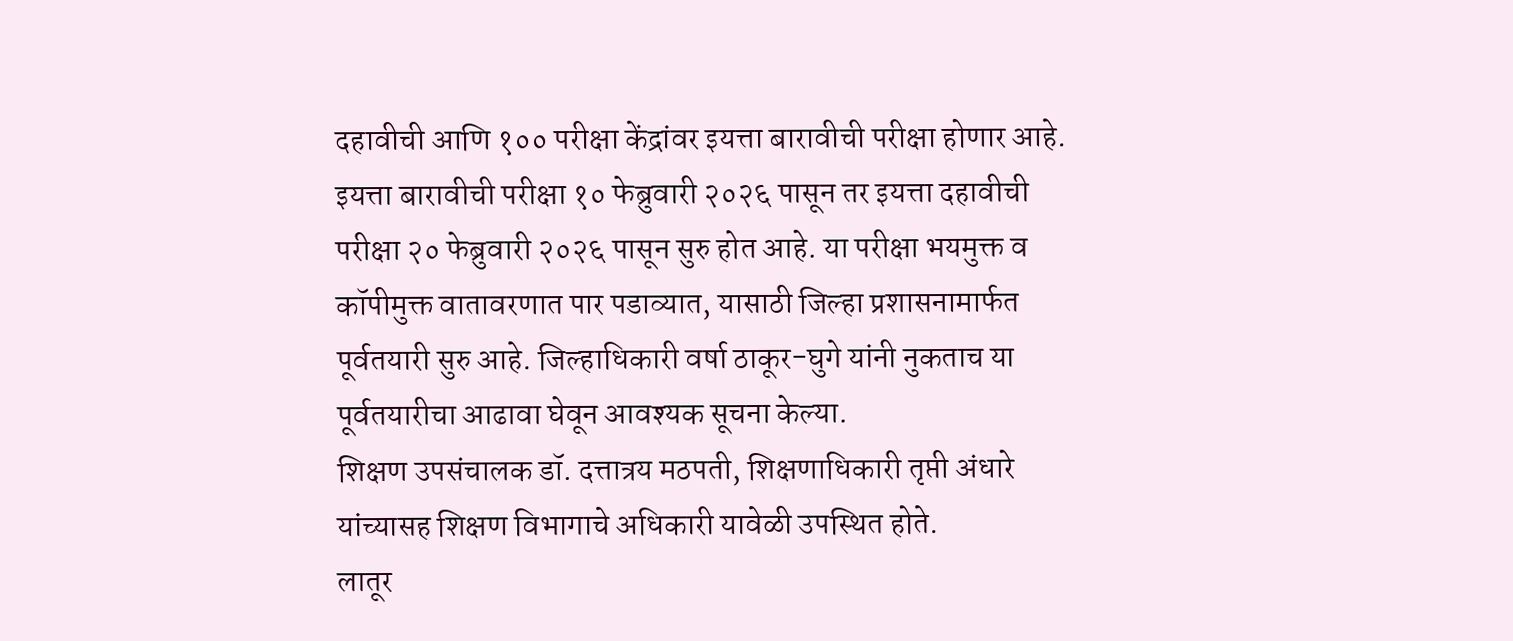दहावीची आणि १०० परीक्षा केंद्रांवर इयत्ता बारावीची परीक्षा होणार आहे. इयत्ता बारावीची परीक्षा १० फेब्रुवारी २०२६ पासून तर इयत्ता दहावीची परीक्षा २० फेब्रुवारी २०२६ पासून सुरु होत आहे. या परीक्षा भयमुक्त व कॉपीमुक्त वातावरणात पार पडाव्यात, यासाठी जिल्हा प्रशासनामार्फत पूर्वतयारी सुरु आहे. जिल्हाधिकारी वर्षा ठाकूर-घुगे यांनी नुकताच या पूर्वतयारीचा आढावा घेवून आवश्यक सूचना केल्या.
शिक्षण उपसंचालक डॉ. दत्तात्रय मठपती, शिक्षणाधिकारी तृप्ती अंधारे यांच्यासह शिक्षण विभागाचे अधिकारी यावेळी उपस्थित होते.
लातूर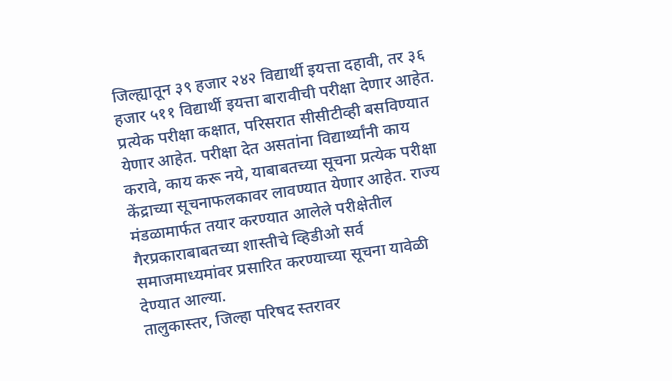जिल्ह्यातून ३९ हजार २४२ विद्यार्थी इयत्ता दहावी, तर ३६ हजार ५११ विद्यार्थी इयत्ता बारावीची परीक्षा देणार आहेत. प्रत्येक परीक्षा कक्षात, परिसरात सीसीटीव्ही बसविण्यात येणार आहेत. परीक्षा देत असतांना विद्यार्थ्यांनी काय करावे, काय करू नये, याबाबतच्या सूचना प्रत्येक परीक्षा केंद्राच्या सूचनाफलकावर लावण्यात येणार आहेत. राज्य मंडळामार्फत तयार करण्यात आलेले परीक्षेतील गैरप्रकाराबाबतच्या शास्तीचे व्हिडीओ सर्व समाजमाध्यमांवर प्रसारित करण्याच्या सूचना यावेळी देण्यात आल्या.
तालुकास्तर, जिल्हा परिषद स्तरावर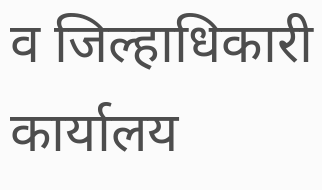व जिल्हाधिकारी कार्यालय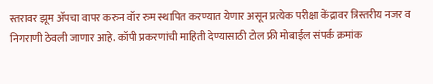स्तरावर झूम ॲपचा वापर करुन वॉर रुम स्थापित करण्यात येणार असून प्रत्येक परीक्षा केंद्रावर त्रिस्तरीय नजर व निगराणी ठेवली जाणार आहे. कॉपी प्रकरणांची माहिती देण्यासाठी टोल फ्री मोबाईल संपर्क क्रमांक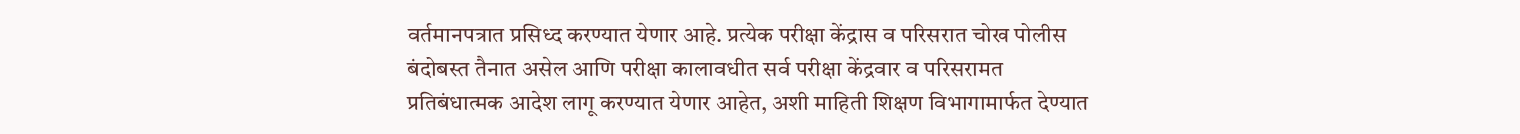वर्तमानपत्रात प्रसिध्द करण्यात येणार आहे. प्रत्येक परीक्षा केंद्रास व परिसरात चोख पोलीस बंदोबस्त तैनात असेल आणि परीक्षा कालावधीत सर्व परीक्षा केंद्रवार व परिसरामत प्रतिबंधात्मक आदेश लागू करण्यात येणार आहेत, अशी माहिती शिक्षण विभागामार्फत देण्यात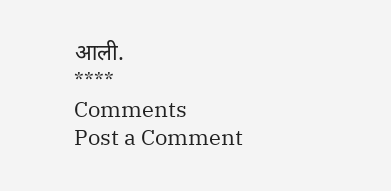आली.
****
Comments
Post a Comment